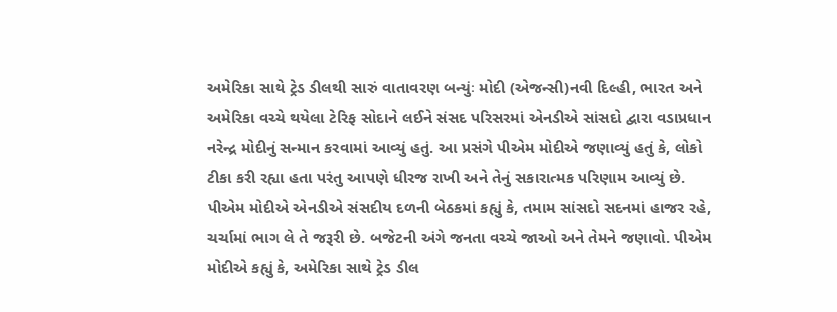અમેરિકા સાથે ટ્રેડ ડીલથી સારું વાતાવરણ બન્યુંઃ મોદી (એજન્સી)નવી દિલ્હી, ભારત અને અમેરિકા વચ્ચે થયેલા ટેરિફ સોદાને લઈને સંસદ પરિસરમાં એનડીએ સાંસદો દ્વારા વડાપ્રધાન નરેન્દ્ર મોદીનું સન્માન કરવામાં આવ્યું હતું. આ પ્રસંગે પીએમ મોદીએ જણાવ્યું હતું કે, લોકો ટીકા કરી રહ્યા હતા પરંતુ આપણે ધીરજ રાખી અને તેનું સકારાત્મક પરિણામ આવ્યું છે. પીએમ મોદીએ એનડીએ સંસદીય દળની બેઠકમાં કહ્યું કે, તમામ સાંસદો સદનમાં હાજર રહે, ચર્ચામાં ભાગ લે તે જરૂરી છે. બજેટની અંગે જનતા વચ્ચે જાઓ અને તેમને જણાવો. પીએમ મોદીએ કહ્યું કે, અમેરિકા સાથે ટ્રેડ ડીલ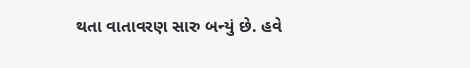થતા વાતાવરણ સારુ બન્યું છે. હવે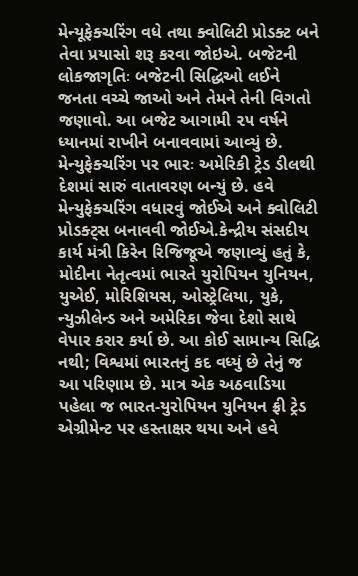મેન્યૂફેક્ચરિંગ વધે તથા ક્વોલિટી પ્રોડક્ટ બને તેવા પ્રયાસો શરૂ કરવા જોઇએ. બજેટની લોકજાગૃતિઃ બજેટની સિદ્ધિઓ લઈને જનતા વચ્ચે જાઓ અને તેમને તેની વિગતો જણાવો. આ બજેટ આગામી ૨૫ વર્ષને ધ્યાનમાં રાખીને બનાવવામાં આવ્યું છે. મેન્યુફેક્ચરિંગ પર ભારઃ અમેરિકી ટ્રેડ ડીલથી દેશમાં સારું વાતાવરણ બન્યું છે. હવે મેન્યુફેક્ચરિંગ વધારવું જોઈએ અને ક્વોલિટી પ્રોડક્ટ્સ બનાવવી જોઈએ.કેન્દ્રીય સંસદીય કાર્ય મંત્રી કિરેન રિજિજૂએ જણાવ્યું હતું કે, મોદીના નેતૃત્વમાં ભારતે યુરોપિયન યુનિયન, યુએઈ, મોરિશિયસ, ઓસ્ટ્રેલિયા, યુકે, ન્યુઝીલેન્ડ અને અમેરિકા જેવા દેશો સાથે વેપાર કરાર કર્યા છે. આ કોઈ સામાન્ય સિદ્ધિ નથી; વિશ્વમાં ભારતનું કદ વધ્યું છે તેનું જ આ પરિણામ છે. માત્ર એક અઠવાડિયા પહેલા જ ભારત-યુરોપિયન યુનિયન ફ્રી ટ્રેડ એગ્રીમેન્ટ પર હસ્તાક્ષર થયા અને હવે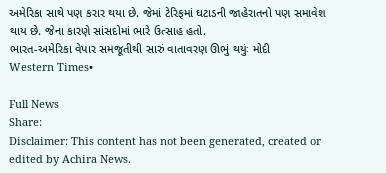અમેરિકા સાથે પણ કરાર થયા છે. જેમાં ટેરિફમાં ઘટાડની જાહેરાતનો પણ સમાવેશ થાય છે. જેના કારણે સાંસદોમાં ભારે ઉત્સાહ હતો.
ભારત-અમેરિકા વેપાર સમજૂતીથી સારું વાતાવરણ ઊભું થયુંઃ મોદી
Western Times•

Full News
Share:
Disclaimer: This content has not been generated, created or edited by Achira News.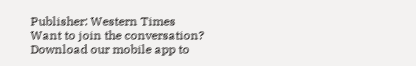Publisher: Western Times
Want to join the conversation?
Download our mobile app to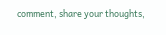comment, share your thoughts,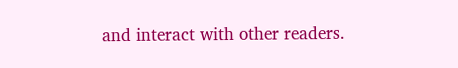and interact with other readers.